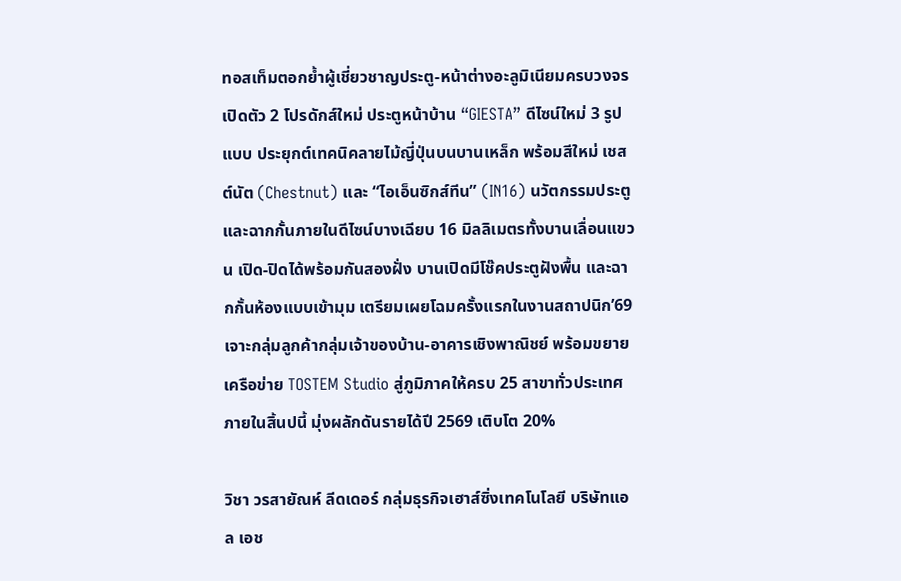ทอสเท็มตอกย้ำผู้เชี่ยวชาญประตู-หน้าต่างอะลูมิเนียมครบวงจร เปิดตัว 2 โปรดักส์ใหม่ ประตูหน้าบ้าน “GIESTA” ดีไซน์ใหม่ 3 รูปแบบ ประยุกต์เทคนิคลายไม้ญี่ปุ่นบนบานเหล็ก พร้อมสีใหม่ เชสต์นัต (Chestnut) และ “ไอเอ็นซิกส์ทีน” (IN16) นวัตกรรมประตูและฉากกั้นภายในดีไซน์บางเฉียบ 16 มิลลิเมตรทั้งบานเลื่อนแขวน เปิด-ปิดได้พร้อมกันสองฝั่ง บานเปิดมีโช๊คประตูฝังพื้น และฉากกั้นห้องแบบเข้ามุม เตรียมเผยโฉมครั้งแรกในงานสถาปนิก’69 เจาะกลุ่มลูกค้ากลุ่มเจ้าของบ้าน-อาคารเชิงพาณิชย์ พร้อมขยายเครือข่าย TOSTEM Studio สู่ภูมิภาคให้ครบ 25 สาขาทั่วประเทศภายในสิ้นปนี้ มุ่งผลักดันรายได้ปี 2569 เติบโต 20%

วิชา วรสายัณห์ ลีดเดอร์ กลุ่มธุรกิจเฮาส์ซิ่งเทคโนโลยี บริษัทแอล เอช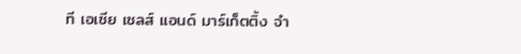ที เอเซีย เซลส์ แอนด์ มาร์เก็ตติ้ง จำ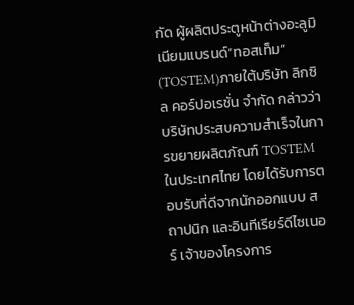กัด ผู้ผลิตประตูหน้าต่างอะลูมิเนียมแบรนด์“ทอสเท็ม” (TOSTEM)ภายใต้บริษัท ลิกซิล คอร์ปอเรชั่น จำกัด กล่าวว่า บริษัทประสบความสำเร็จในการขยายผลิตภัณฑ์ TOSTEM ในประเทศไทย โดยได้รับการตอบรับที่ดีจากนักออกแบบ สถาปนิก และอินทีเรียร์ดีไซเนอร์ เจ้าของโครงการ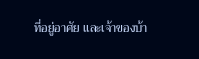ที่อยู่อาศัย และเจ้าของบ้า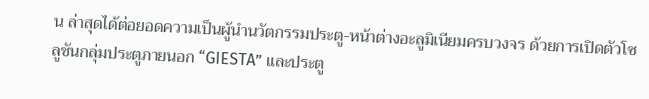น ล่าสุดได้ต่อยอดความเป็นผู้นำนวัตกรรมประตู-หน้าต่างอะลูมิเนียมครบวงจร ด้วยการเปิดตัวโซลูชันกลุ่มประตูภายนอก “GIESTA” และประตู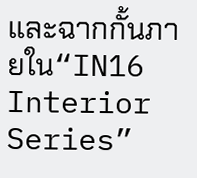และฉากกั้นภายใน“IN16 Interior Series”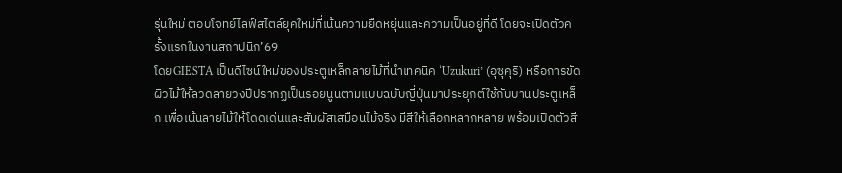รุ่นใหม่ ตอบโจทย์ไลฟ์สไตล์ยุคใหม่ที่เน้นความยืดหยุ่นและความเป็นอยู่ที่ดี โดยจะเปิดตัวครั้งแรกในงานสถาปนิก’69
โดยGIESTA เป็นดีไซน์ใหม่ของประตูเหล็กลายไม้ที่นำเทคนิค ‘Uzukuri’ (อุซุคุริ) หรือการขัดผิวไม้ให้ลวดลายวงปีปรากฏเป็นรอยนูนตามแบบฉบับญี่ปุ่นมาประยุกต์ใช้กับบานประตูเหล็ก เพื่อเน้นลายไม้ให้โดดเด่นและสัมผัสเสมือนไม้จริง มีสีให้เลือกหลากหลาย พร้อมเปิดตัวสี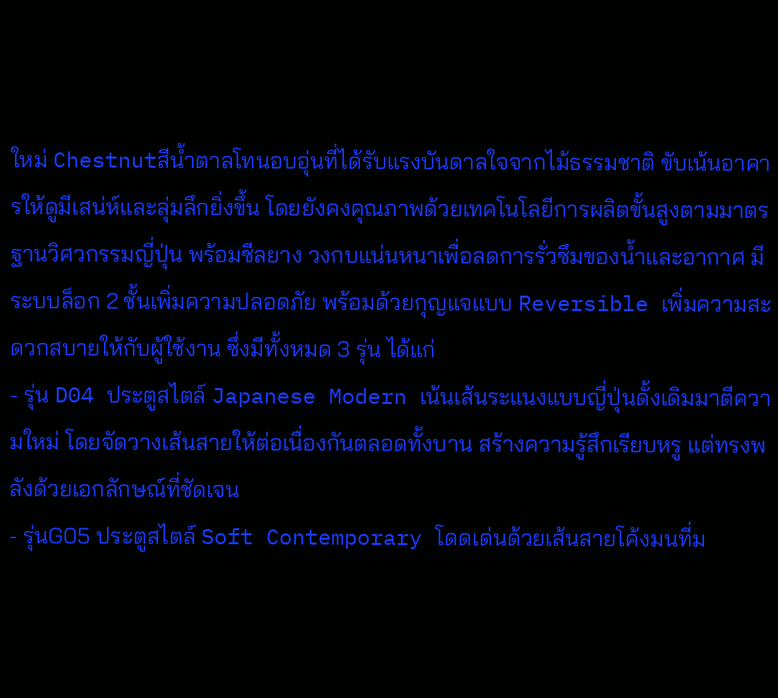ใหม่ Chestnutสีน้ำตาลโทนอบอุ่นที่ได้รับแรงบันดาลใจจากไม้ธรรมชาติ ขับเน้นอาคารให้ดูมีเสน่ห์และลุ่มลึกยิ่งขึ้น โดยยังคงคุณภาพด้วยเทคโนโลยีการผลิตขั้นสูงตามมาตรฐานวิศวกรรมญี่ปุ่น พร้อมซีลยาง วงกบแน่นหนาเพื่อลดการรั่วซึมของน้ำและอากาศ มีระบบล็อก 2 ชั้นเพิ่มความปลอดภัย พร้อมด้วยกุญแจแบบ Reversible เพิ่มความสะดวกสบายให้กับผู้ใช้งาน ซึ่งมีทั้งหมด 3 รุ่น ได้แก่
- รุ่น D04 ประตูสไตล์ Japanese Modern เน้นเส้นระแนงแบบญี่ปุ่นดั้งเดิมมาตีความใหม่ โดยจัดวางเส้นสายให้ต่อเนื่องกันตลอดทั้งบาน สร้างความรู้สึกเรียบหรู แต่ทรงพลังด้วยเอกลักษณ์ที่ชัดเจน
- รุ่นG05 ประตูสไตล์ Soft Contemporary โดดเด่นด้วยเส้นสายโค้งมนที่ม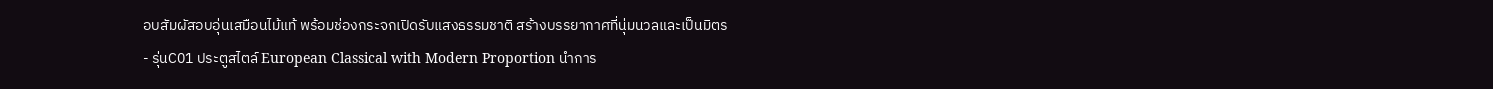อบสัมผัสอบอุ่นเสมือนไม้แท้ พร้อมช่องกระจกเปิดรับแสงธรรมชาติ สร้างบรรยากาศที่นุ่มนวลและเป็นมิตร
- รุ่นC01 ประตูสไตล์ European Classical with Modern Proportion นำการ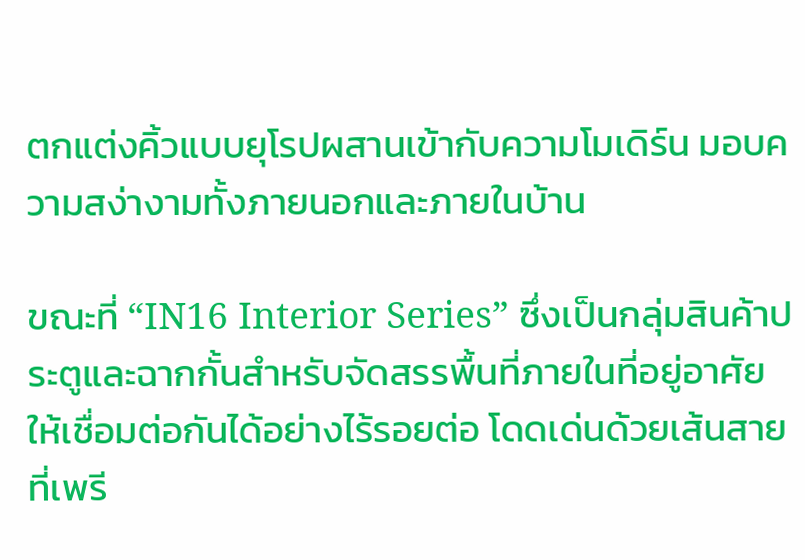ตกแต่งคิ้วแบบยุโรปผสานเข้ากับความโมเดิร์น มอบความสง่างามทั้งภายนอกและภายในบ้าน

ขณะที่ “IN16 Interior Series” ซึ่งเป็นกลุ่มสินค้าประตูและฉากกั้นสำหรับจัดสรรพื้นที่ภายในที่อยู่อาศัยให้เชื่อมต่อกันได้อย่างไร้รอยต่อ โดดเด่นด้วยเส้นสายที่เพรี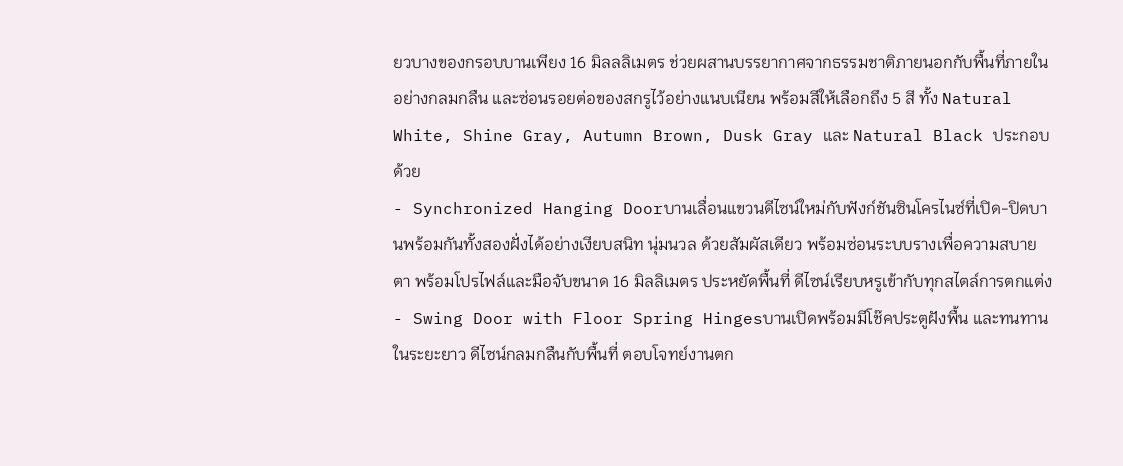ยวบางของกรอบบานเพียง 16 มิลลลิเมตร ช่วยผสานบรรยากาศจากธรรมชาติภายนอกกับพื้นที่ภายในอย่างกลมกลืน และซ่อนรอยต่อของสกรูไว้อย่างแนบเนียน พร้อมสีให้เลือกถึง 5 สี ทั้ง Natural White, Shine Gray, Autumn Brown, Dusk Gray และ Natural Black ประกอบด้วย
- Synchronized Hanging Doorบานเลื่อนแขวนดีไซน์ใหม่กับฟังก์ชันซินโครไนซ์ที่เปิด-ปิดบานพร้อมกันทั้งสองฝั่งได้อย่างเงียบสนิท นุ่มนวล ด้วยสัมผัสเดียว พร้อมซ่อนระบบรางเพื่อความสบายตา พร้อมโปรไฟล์และมือจับขนาด 16 มิลลิเมตร ประหยัดพื้นที่ ดีไซน์เรียบหรูเข้ากับทุกสไตล์การตกแต่ง
- Swing Door with Floor Spring Hingesบานเปิดพร้อมมีโช๊คประตูฝังพื้น และทนทานในระยะยาว ดีไซน์กลมกลืนกับพื้นที่ ตอบโจทย์งานตก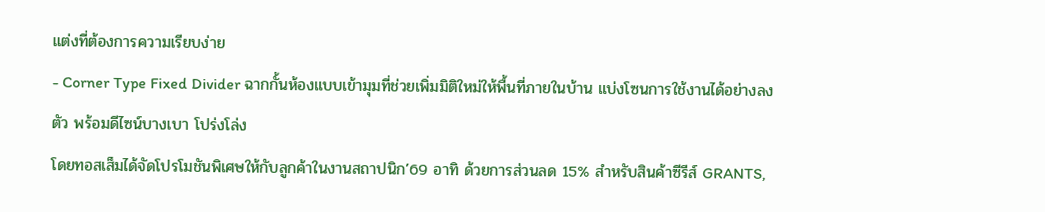แต่งที่ต้องการความเรียบง่าย
- Corner Type Fixed Divider ฉากกั้นห้องแบบเข้ามุมที่ช่วยเพิ่มมิติใหม่ให้พื้นที่ภายในบ้าน แบ่งโซนการใช้งานได้อย่างลงตัว พร้อมดีไซน์บางเบา โปร่งโล่ง
โดยทอสเส็มได้จัดโปรโมชันพิเศษให้กับลูกค้าในงานสถาปนิก’69 อาทิ ด้วยการส่วนลด 15% สำหรับสินค้าซีรีส์ GRANTS,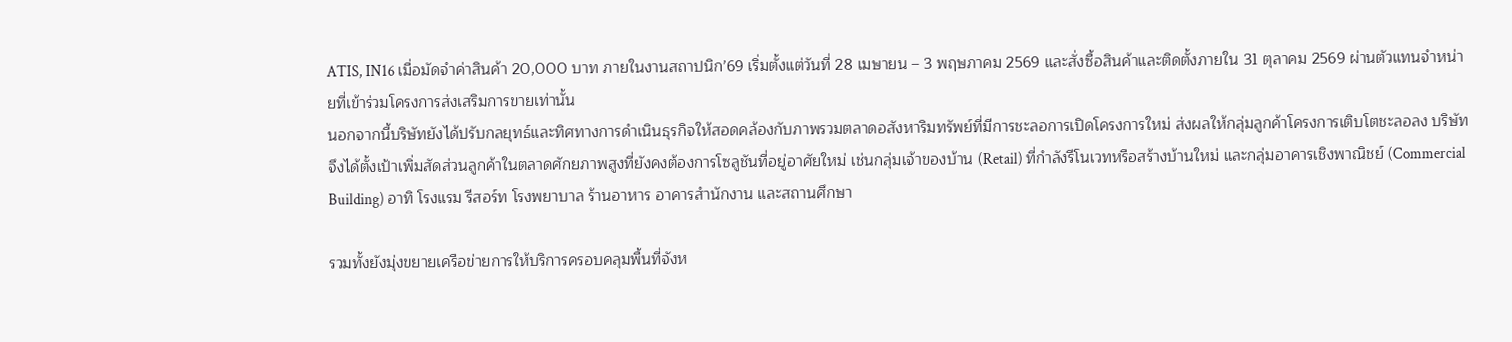ATIS, IN16 เมื่อมัดจำค่าสินค้า 20,000 บาท ภายในงานสถาปนิก’69 เริ่มตั้งแต่วันที่ 28 เมษายน – 3 พฤษภาคม 2569 และสั่งซื้อสินค้าและติดตั้งภายใน 31 ตุลาคม 2569 ผ่านตัวแทนจำหน่ายที่เข้าร่วมโครงการส่งเสริมการขายเท่านั้น
นอกจากนี้บริษัทยังได้ปรับกลยุทธ์และทิศทางการดำเนินธุรกิจให้สอดคล้องกับภาพรวมตลาดอสังหาริมทรัพย์ที่มีการชะลอการเปิดโครงการใหม่ ส่งผลให้กลุ่มลูกค้าโครงการเติบโตชะลอลง บริษัทจึงได้ตั้งเป้าเพิ่มสัดส่วนลูกค้าในตลาดศักยภาพสูงที่ยังคงต้องการโซลูชันที่อยู่อาศัยใหม่ เช่นกลุ่มเจ้าของบ้าน (Retail) ที่กำลังรีโนเวทหรือสร้างบ้านใหม่ และกลุ่มอาคารเชิงพาณิชย์ (Commercial Building) อาทิ โรงแรม รีสอร์ท โรงพยาบาล ร้านอาหาร อาคารสำนักงาน และสถานศึกษา

รวมทั้งยังมุ่งขยายเครือข่ายการให้บริการครอบคลุมพื้นที่จังห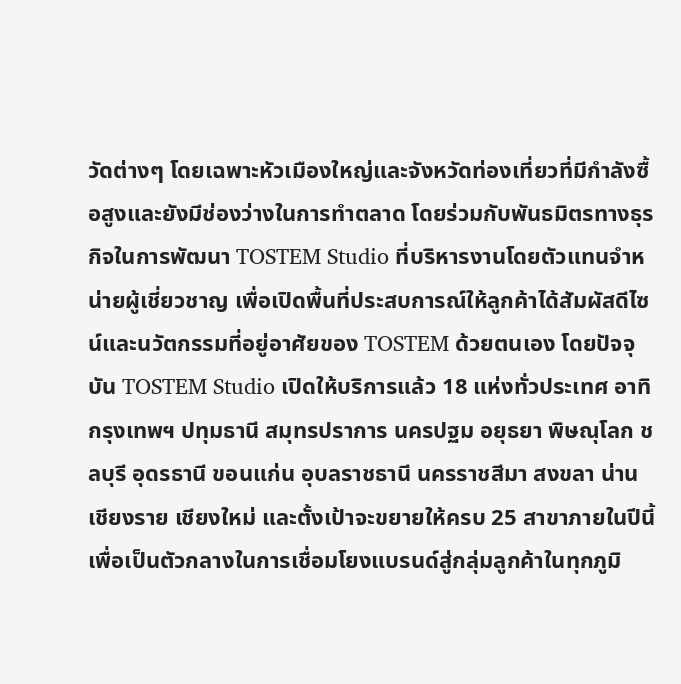วัดต่างๆ โดยเฉพาะหัวเมืองใหญ่และจังหวัดท่องเที่ยวที่มีกำลังซื้อสูงและยังมีช่องว่างในการทำตลาด โดยร่วมกับพันธมิตรทางธุรกิจในการพัฒนา TOSTEM Studio ที่บริหารงานโดยตัวแทนจำหน่ายผู้เชี่ยวชาญ เพื่อเปิดพื้นที่ประสบการณ์ให้ลูกค้าได้สัมผัสดีไซน์และนวัตกรรมที่อยู่อาศัยของ TOSTEM ด้วยตนเอง โดยปัจจุบัน TOSTEM Studio เปิดให้บริการแล้ว 18 แห่งทั่วประเทศ อาทิ กรุงเทพฯ ปทุมธานี สมุทรปราการ นครปฐม อยุธยา พิษณุโลก ชลบุรี อุดรธานี ขอนแก่น อุบลราชธานี นครราชสีมา สงขลา น่าน เชียงราย เชียงใหม่ และตั้งเป้าจะขยายให้ครบ 25 สาขาภายในปีนี้ เพื่อเป็นตัวกลางในการเชื่อมโยงแบรนด์สู่กลุ่มลูกค้าในทุกภูมิ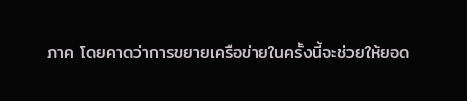ภาค โดยคาดว่าการขยายเครือข่ายในครั้งนี้จะช่วยให้ยอด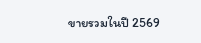ขายรวมในปี 2569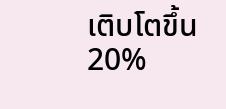เติบโตขึ้น 20%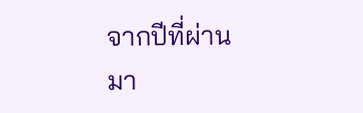จากปีที่ผ่านมา